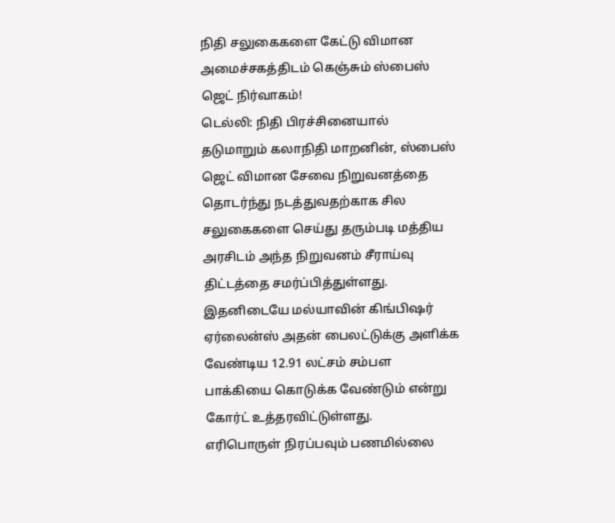நிதி சலுகைகளை கேட்டு விமான அமைச்சகத்திடம் கெஞ்சும் ஸ்பைஸ் ஜெட் நிர்வாகம்!
டெல்லி: நிதி பிரச்சினையால் தடுமாறும் கலாநிதி மாறனின், ஸ்பைஸ் ஜெட் விமான சேவை நிறுவனத்தை தொடர்ந்து நடத்துவதற்காக சில சலுகைகளை செய்து தரும்படி மத்திய அரசிடம் அந்த நிறுவனம் சீராய்வு திட்டத்தை சமர்ப்பித்துள்ளது. இதனிடையே மல்யாவின் கிங்பிஷர் ஏர்லைன்ஸ் அதன் பைலட்டுக்கு அளிக்க வேண்டிய 12.91 லட்சம் சம்பள பாக்கியை கொடுக்க வேண்டும் என்று கோர்ட் உத்தரவிட்டுள்ளது.
எரிபொருள் நிரப்பவும் பணமில்லை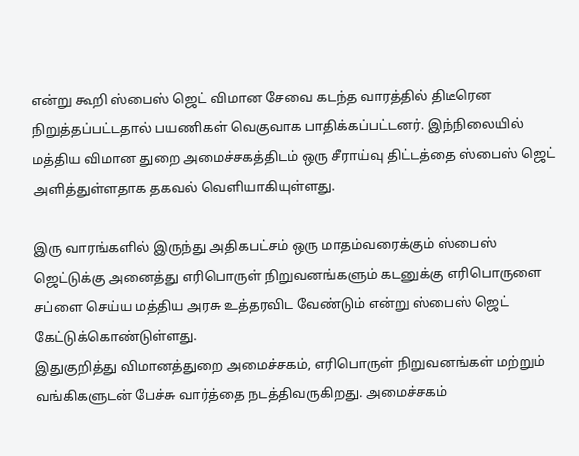என்று கூறி ஸ்பைஸ் ஜெட் விமான சேவை கடந்த வாரத்தில் திடீரென நிறுத்தப்பட்டதால் பயணிகள் வெகுவாக பாதிக்கப்பட்டனர். இந்நிலையில் மத்திய விமான துறை அமைச்சகத்திடம் ஒரு சீராய்வு திட்டத்தை ஸ்பைஸ் ஜெட் அளித்துள்ளதாக தகவல் வெளியாகியுள்ளது.

இரு வாரங்களில் இருந்து அதிகபட்சம் ஒரு மாதம்வரைக்கும் ஸ்பைஸ் ஜெட்டுக்கு அனைத்து எரிபொருள் நிறுவனங்களும் கடனுக்கு எரிபொருளை சப்ளை செய்ய மத்திய அரசு உத்தரவிட வேண்டும் என்று ஸ்பைஸ் ஜெட் கேட்டுக்கொண்டுள்ளது.
இதுகுறித்து விமானத்துறை அமைச்சகம், எரிபொருள் நிறுவனங்கள் மற்றும் வங்கிகளுடன் பேச்சு வார்த்தை நடத்திவருகிறது. அமைச்சகம்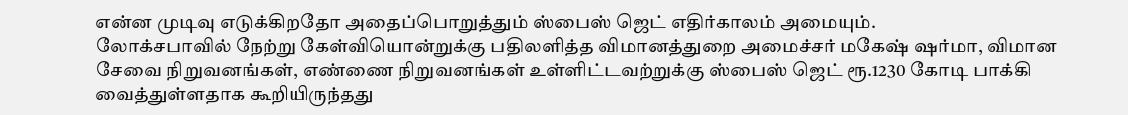என்ன முடிவு எடுக்கிறதோ அதைப்பொறுத்தும் ஸ்பைஸ் ஜெட் எதிர்காலம் அமையும்.
லோக்சபாவில் நேற்று கேள்வியொன்றுக்கு பதிலளித்த விமானத்துறை அமைச்சர் மகேஷ் ஷர்மா, விமான சேவை நிறுவனங்கள், எண்ணை நிறுவனங்கள் உள்ளிட்டவற்றுக்கு ஸ்பைஸ் ஜெட் ரூ.1230 கோடி பாக்கி வைத்துள்ளதாக கூறியிருந்தது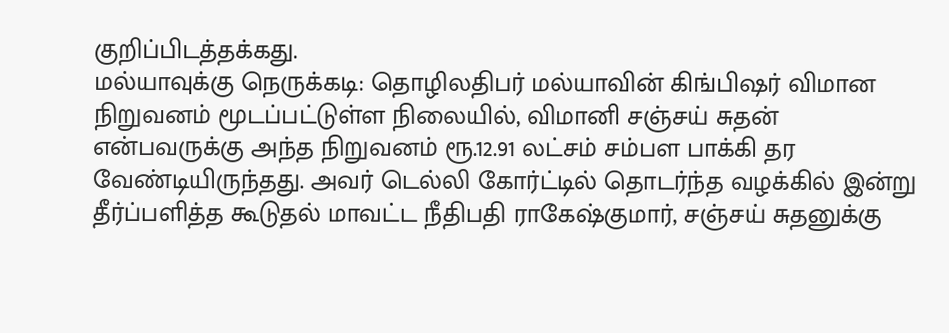குறிப்பிடத்தக்கது.
மல்யாவுக்கு நெருக்கடி: தொழிலதிபர் மல்யாவின் கிங்பிஷர் விமான நிறுவனம் மூடப்பட்டுள்ள நிலையில், விமானி சஞ்சய் சுதன் என்பவருக்கு அந்த நிறுவனம் ரூ.12.91 லட்சம் சம்பள பாக்கி தர வேண்டியிருந்தது. அவர் டெல்லி கோர்ட்டில் தொடர்ந்த வழக்கில் இன்று தீர்ப்பளித்த கூடுதல் மாவட்ட நீதிபதி ராகேஷ்குமார், சஞ்சய் சுதனுக்கு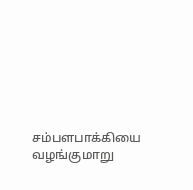சம்பளபாக்கியை வழங்குமாறு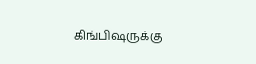கிங்பிஷருக்கு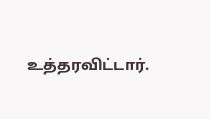உத்தரவிட்டார்.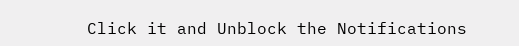Click it and Unblock the Notifications